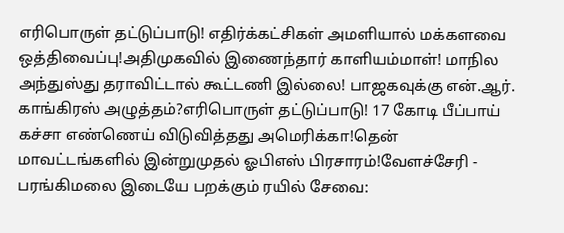எரிபொருள் தட்டுப்பாடு! எதிர்க்கட்சிகள் அமளியால் மக்களவை ஒத்திவைப்பு!அதிமுகவில் இணைந்தார் காளியம்மாள்! மாநில அந்துஸ்து தராவிட்டால் கூட்டணி இல்லை! பாஜகவுக்கு என்.ஆர். காங்கிரஸ் அழுத்தம்?எரிபொருள் தட்டுப்பாடு! 17 கோடி பீப்பாய் கச்சா எண்ணெய் விடுவித்தது அமெரிக்கா!தென் மாவட்டங்களில் இன்றுமுதல் ஓபிஎஸ் பிரசாரம்!வேளச்சேரி - பரங்கிமலை இடையே பறக்கும் ரயில் சேவை: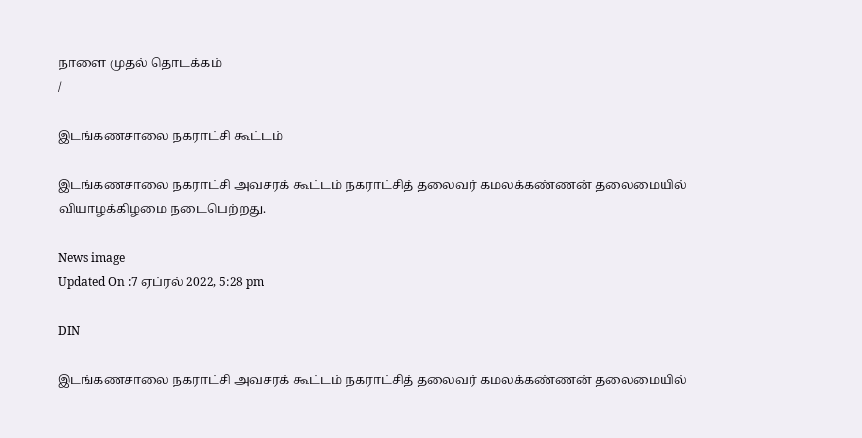நாளை முதல் தொடக்கம்
/

இடங்கணசாலை நகராட்சி கூட்டம்

இடங்கணசாலை நகராட்சி அவசரக் கூட்டம் நகராட்சித் தலைவர் கமலக்கண்ணன் தலைமையில் வியாழக்கிழமை நடைபெற்றது.

News image
Updated On :7 ஏப்ரல் 2022, 5:28 pm

DIN

இடங்கணசாலை நகராட்சி அவசரக் கூட்டம் நகராட்சித் தலைவர் கமலக்கண்ணன் தலைமையில்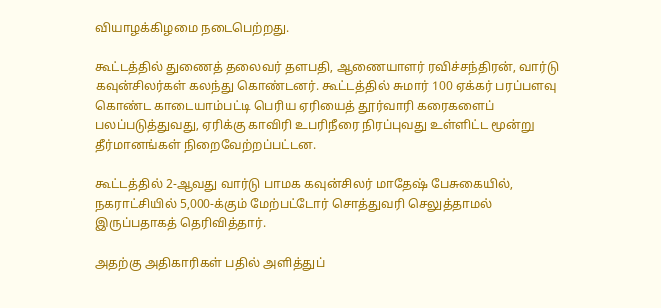வியாழக்கிழமை நடைபெற்றது.

கூட்டத்தில் துணைத் தலைவர் தளபதி, ஆணையாளர் ரவிச்சந்திரன், வார்டு கவுன்சிலர்கள் கலந்து கொண்டனர். கூட்டத்தில் சுமார் 100 ஏக்கர் பரப்பளவு கொண்ட காடையாம்பட்டி பெரிய ஏரியைத் தூர்வாரி கரைகளைப் பலப்படுத்துவது, ஏரிக்கு காவிரி உபரிநீரை நிரப்புவது உள்ளிட்ட மூன்று தீர்மானங்கள் நிறைவேற்றப்பட்டன.

கூட்டத்தில் 2-ஆவது வார்டு பாமக கவுன்சிலர் மாதேஷ் பேசுகையில், நகராட்சியில் 5,000-க்கும் மேற்பட்டோர் சொத்துவரி செலுத்தாமல் இருப்பதாகத் தெரிவித்தார்.

அதற்கு அதிகாரிகள் பதில் அளித்துப்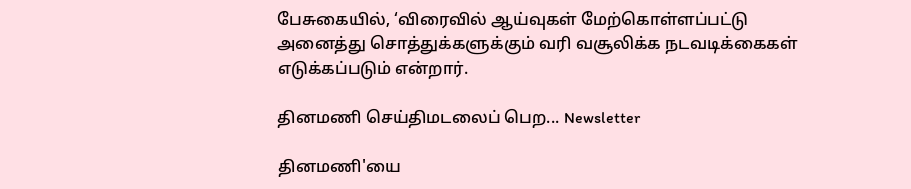பேசுகையில், ‘விரைவில் ஆய்வுகள் மேற்கொள்ளப்பட்டு அனைத்து சொத்துக்களுக்கும் வரி வசூலிக்க நடவடிக்கைகள் எடுக்கப்படும் என்றார்.

தினமணி செய்திமடலைப் பெற... Newsletter

தினமணி'யை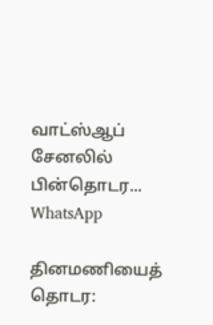வாட்ஸ்ஆப் சேனலில் பின்தொடர... WhatsApp

தினமணியைத் தொடர: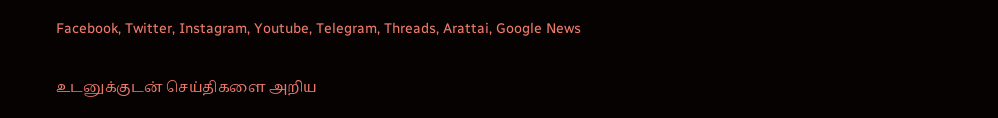Facebook, Twitter, Instagram, Youtube, Telegram, Threads, Arattai, Google News

உடனுக்குடன் செய்திகளை அறிய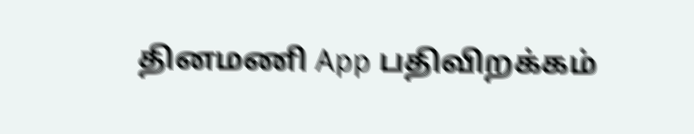தினமணி App பதிவிறக்கம்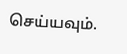செய்யவும்.